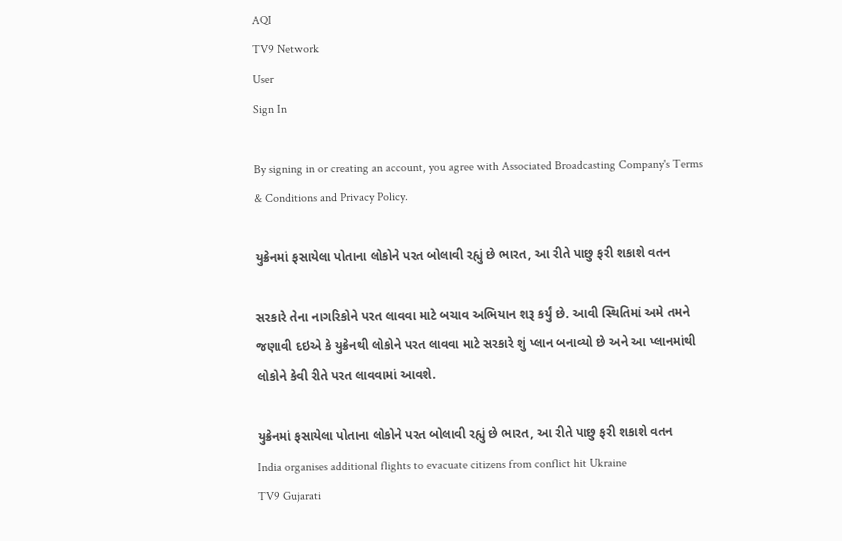AQI
TV9 Network
User
Sign In

By signing in or creating an account, you agree with Associated Broadcasting Company's Terms & Conditions and Privacy Policy.

યુક્રેનમાં ફસાયેલા પોતાના લોકોને પરત બોલાવી રહ્યું છે ભારત, આ રીતે પાછુ ફરી શકાશે વતન

સરકારે તેના નાગરિકોને પરત લાવવા માટે બચાવ અભિયાન શરૂ કર્યું છે. આવી સ્થિતિમાં અમે તમને જણાવી દઇએ કે યુક્રેનથી લોકોને પરત લાવવા માટે સરકારે શું પ્લાન બનાવ્યો છે અને આ પ્લાનમાંથી લોકોને કેવી રીતે પરત લાવવામાં આવશે.

યુક્રેનમાં ફસાયેલા પોતાના લોકોને પરત બોલાવી રહ્યું છે ભારત, આ રીતે પાછુ ફરી શકાશે વતન
India organises additional flights to evacuate citizens from conflict hit Ukraine
TV9 Gujarati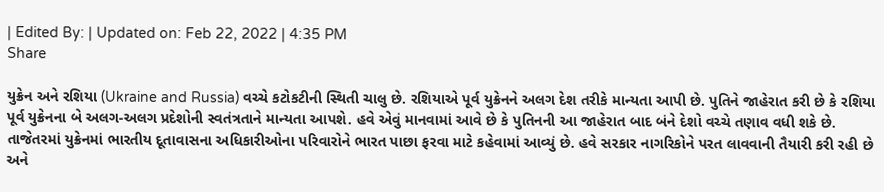| Edited By: | Updated on: Feb 22, 2022 | 4:35 PM
Share

યુક્રેન અને રશિયા (Ukraine and Russia) વચ્ચે કટોકટીની સ્થિતી ચાલુ છે. રશિયાએ પૂર્વ યુક્રેનને અલગ દેશ તરીકે માન્યતા આપી છે. પુતિને જાહેરાત કરી છે કે રશિયા પૂર્વ યુક્રેનના બે અલગ-અલગ પ્રદેશોની સ્વતંત્રતાને માન્યતા આપશે. હવે એવું માનવામાં આવે છે કે પુતિનની આ જાહેરાત બાદ બંને દેશો વચ્ચે તણાવ વધી શકે છે. તાજેતરમાં યુક્રેનમાં ભારતીય દૂતાવાસના અધિકારીઓના પરિવારોને ભારત પાછા ફરવા માટે કહેવામાં આવ્યું છે. હવે સરકાર નાગરિકોને પરત લાવવાની તૈયારી કરી રહી છે અને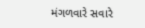મંગળવારે સવારે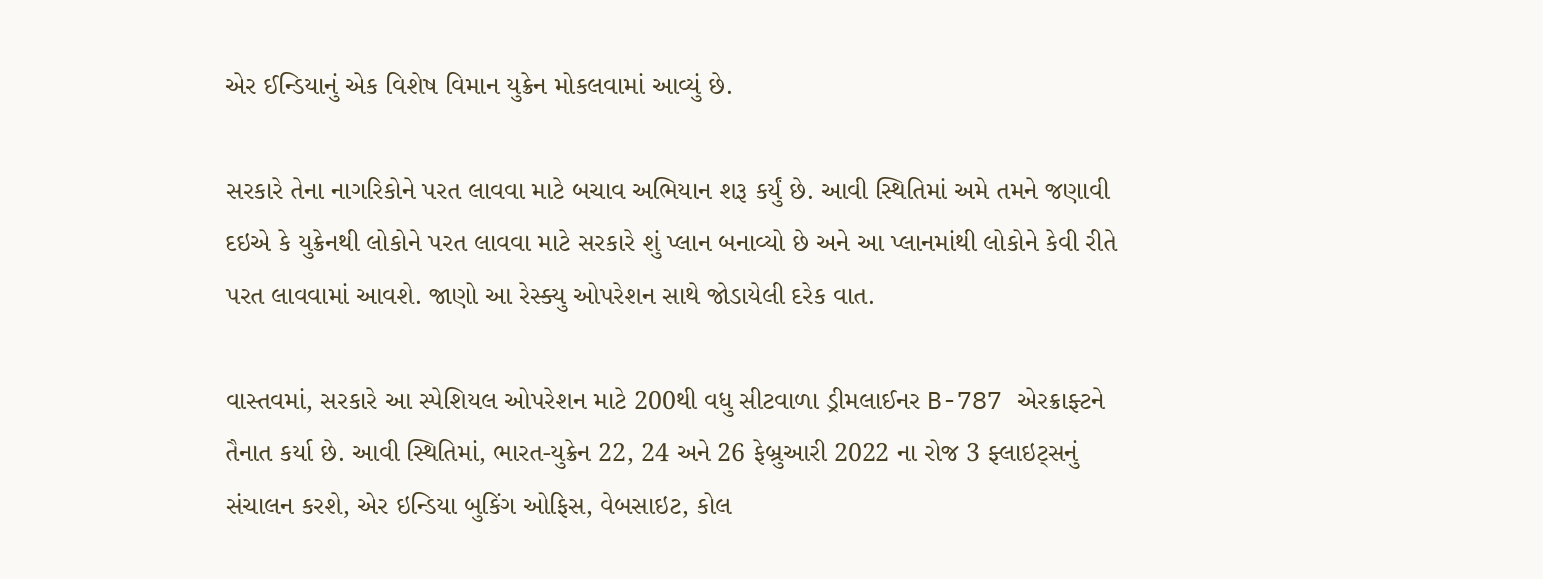એર ઈન્ડિયાનું એક વિશેષ વિમાન યુક્રેન મોકલવામાં આવ્યું છે.

સરકારે તેના નાગરિકોને પરત લાવવા માટે બચાવ અભિયાન શરૂ કર્યું છે. આવી સ્થિતિમાં અમે તમને જણાવી દઇએ કે યુક્રેનથી લોકોને પરત લાવવા માટે સરકારે શું પ્લાન બનાવ્યો છે અને આ પ્લાનમાંથી લોકોને કેવી રીતે પરત લાવવામાં આવશે. જાણો આ રેસ્ક્યુ ઓપરેશન સાથે જોડાયેલી દરેક વાત.

વાસ્તવમાં, સરકારે આ સ્પેશિયલ ઓપરેશન માટે 200થી વધુ સીટવાળા ડ્રીમલાઈનર B-787 એરક્રાફ્ટને તૈનાત કર્યા છે. આવી સ્થિતિમાં, ભારત-યુક્રેન 22, 24 અને 26 ફેબ્રુઆરી 2022 ના રોજ 3 ફ્લાઇટ્સનું સંચાલન કરશે, એર ઇન્ડિયા બુકિંગ ઓફિસ, વેબસાઇટ, કોલ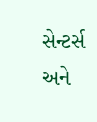સેન્ટર્સ અને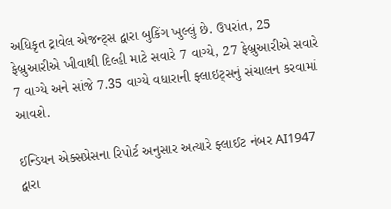અધિકૃત ટ્રાવેલ એજન્ટ્સ દ્વારા બુકિંગ ખુલ્લું છે. ઉપરાંત, 25 ફેબ્રુઆરીએ ખીવાથી દિલ્હી માટે સવારે 7 વાગ્યે, 27 ફેબ્રુઆરીએ સવારે 7 વાગ્યે અને સાંજે 7.35 વાગ્યે વધારાની ફ્લાઇટ્સનું સંચાલન કરવામાં આવશે.

ઈન્ડિયન એક્સપ્રેસના રિપોર્ટ અનુસાર અત્યારે ફ્લાઈટ નંબર AI1947 દ્વારા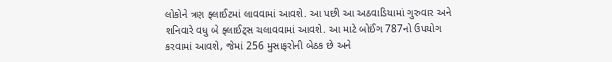લોકોને ત્રણ ફ્લાઈટમાં લાવવામાં આવશે. આ પછી આ અઠવાડિયામાં ગુરુવાર અને શનિવારે વધુ બે ફ્લાઈટ્સ ચલાવવામાં આવશે. આ માટે બોઈંગ 787નો ઉપયોગ કરવામાં આવશે, જેમાં 256 મુસાફરોની બેઠક છે અને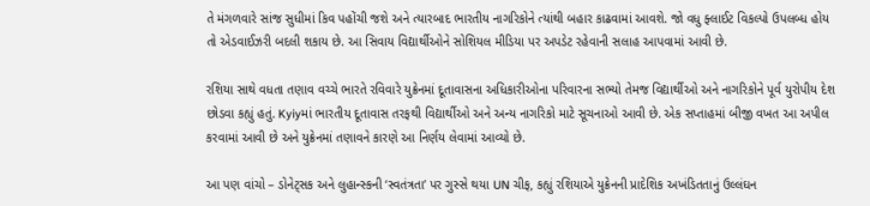તે મંગળવારે સાંજ સુધીમાં કિવ પહોંચી જશે અને ત્યારબાદ ભારતીય નાગરિકોને ત્યાંથી બહાર કાઢવામાં આવશે. જો વધુ ફ્લાઈટ વિકલ્પો ઉપલબ્ધ હોય તો એડવાઈઝરી બદલી શકાય છે. આ સિવાય વિદ્યાર્થીઓને સોશિયલ મીડિયા પર અપડેટ રહેવાની સલાહ આપવામાં આવી છે.

રશિયા સાથે વધતા તણાવ વચ્ચે ભારતે રવિવારે યુક્રેનમાં દૂતાવાસના અધિકારીઓના પરિવારના સભ્યો તેમજ વિદ્યાર્થીઓ અને નાગરિકોને પૂર્વ યુરોપીય દેશ છોડવા કહ્યું હતું. Kyiyમાં ભારતીય દૂતાવાસ તરફથી વિદ્યાર્થીઓ અને અન્ય નાગરિકો માટે સૂચનાઓ આવી છે. એક સપ્તાહમાં બીજી વખત આ અપીલ કરવામાં આવી છે અને યુક્રેનમાં તણાવને કારણે આ નિર્ણય લેવામાં આવ્યો છે.

આ પણ વાંચો – ડોનેટ્સક અને લુહાન્સ્કની ‘સ્વતંત્રતા’ પર ગુસ્સે થયા UN ચીફ, કહ્યું રશિયાએ યુક્રેનની પ્રાદેશિક અખંડિતતાનું ઉલ્લંઘન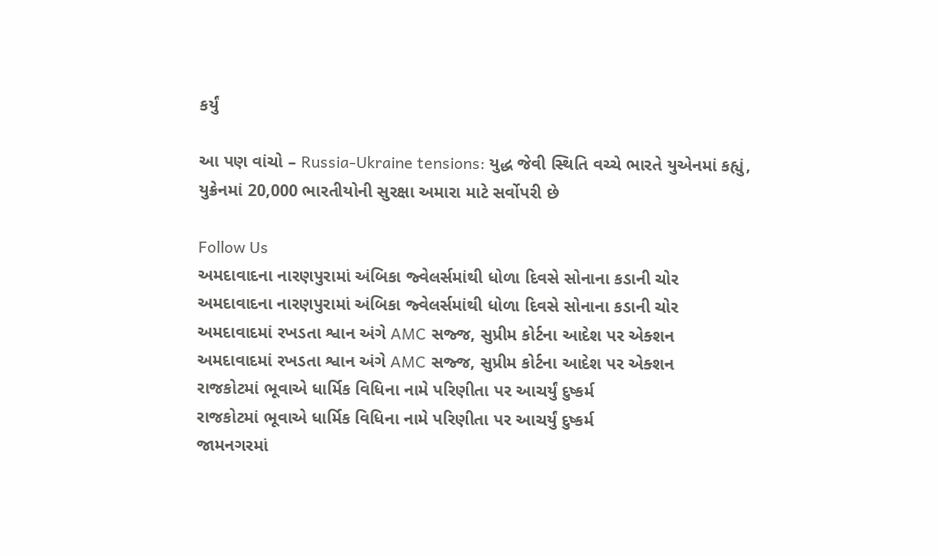કર્યું

આ પણ વાંચો – Russia-Ukraine tensions: યુદ્ધ જેવી સ્થિતિ વચ્ચે ભારતે યુએનમાં કહ્યું, યુક્રેનમાં 20,000 ભારતીયોની સુરક્ષા અમારા માટે સર્વોપરી છે

Follow Us
અમદાવાદના નારણપુરામાં અંબિકા જ્વેલર્સમાંથી ધોળા દિવસે સોનાના કડાની ચોર
અમદાવાદના નારણપુરામાં અંબિકા જ્વેલર્સમાંથી ધોળા દિવસે સોનાના કડાની ચોર
અમદાવાદમાં રખડતા શ્વાન અંગે AMC સજ્જ, સુપ્રીમ કોર્ટના આદેશ પર એક્શન
અમદાવાદમાં રખડતા શ્વાન અંગે AMC સજ્જ, સુપ્રીમ કોર્ટના આદેશ પર એક્શન
રાજકોટમાં ભૂવાએ ધાર્મિક વિધિના નામે પરિણીતા પર આચર્યું દુષ્કર્મ
રાજકોટમાં ભૂવાએ ધાર્મિક વિધિના નામે પરિણીતા પર આચર્યું દુષ્કર્મ
જામનગરમાં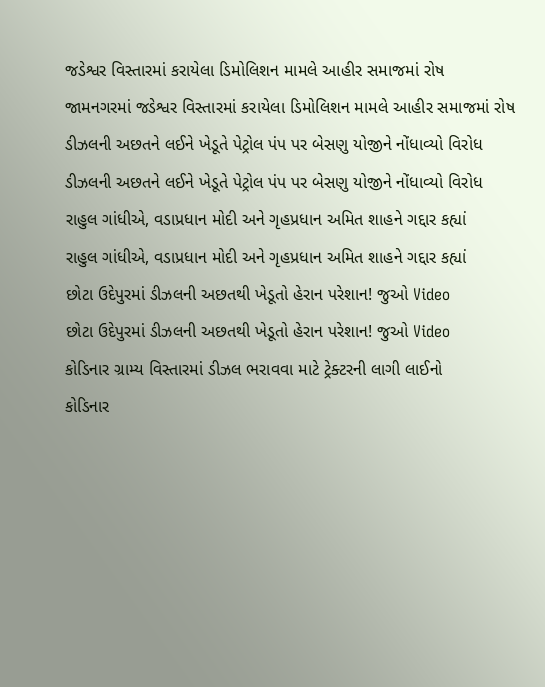જડેશ્વર વિસ્તારમાં કરાયેલા ડિમોલિશન મામલે આહીર સમાજમાં રોષ
જામનગરમાં જડેશ્વર વિસ્તારમાં કરાયેલા ડિમોલિશન મામલે આહીર સમાજમાં રોષ
ડીઝલની અછતને લઈને ખેડૂતે પેટ્રોલ પંપ પર બેસણુ યોજીને નોંધાવ્યો વિરોધ
ડીઝલની અછતને લઈને ખેડૂતે પેટ્રોલ પંપ પર બેસણુ યોજીને નોંધાવ્યો વિરોધ
રાહુલ ગાંધીએ, વડાપ્રધાન મોદી અને ગૃહપ્રધાન અમિત શાહને ગદ્દાર કહ્યાં
રાહુલ ગાંધીએ, વડાપ્રધાન મોદી અને ગૃહપ્રધાન અમિત શાહને ગદ્દાર કહ્યાં
છોટા ઉદેપુરમાં ડીઝલની અછતથી ખેડૂતો હેરાન પરેશાન! જુઓ Video
છોટા ઉદેપુરમાં ડીઝલની અછતથી ખેડૂતો હેરાન પરેશાન! જુઓ Video
કોડિનાર ગ્રામ્ય વિસ્તારમાં ડીઝલ ભરાવવા માટે ટ્રેક્ટરની લાગી લાઈનો
કોડિનાર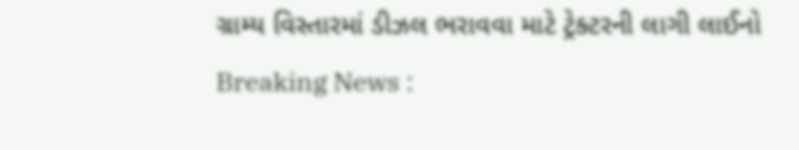ગ્રામ્ય વિસ્તારમાં ડીઝલ ભરાવવા માટે ટ્રેક્ટરની લાગી લાઈનો
Breaking News :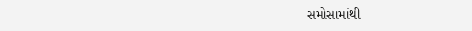સમોસામાંથી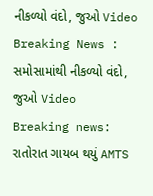નીકળ્યો વંદો, જુઓ Video
Breaking News : સમોસામાંથી નીકળ્યો વંદો, જુઓ Video
Breaking news: રાતોરાત ગાયબ થયું AMTS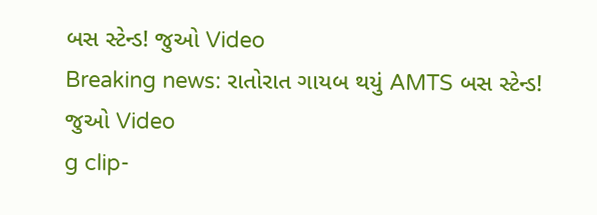બસ સ્ટેન્ડ! જુઓ Video
Breaking news: રાતોરાત ગાયબ થયું AMTS બસ સ્ટેન્ડ! જુઓ Video
g clip-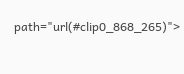path="url(#clip0_868_265)">